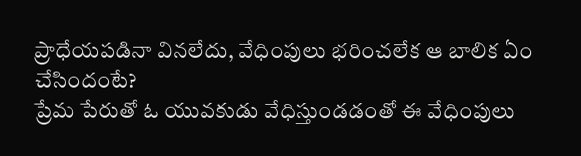ప్రాధేయపడినా వినలేదు, వేధింపులు భరించలేక ఆ బాలిక ఏం చేసిందంటే?
ప్రేమ పేరుతో ఓ యువకుడు వేధిస్తుండడంతో ఈ వేధింపులు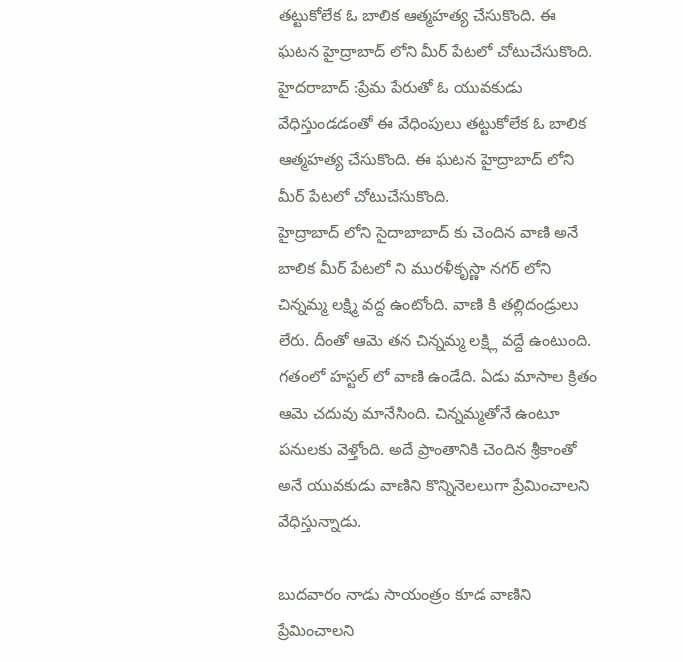తట్టుకోలేక ఓ బాలిక ఆత్మహత్య చేసుకొంది. ఈ ఘటన హైద్రాబాద్ లోని మీర్ పేటలో చోటుచేసుకొంది.
హైదరాబాద్ :ప్రేమ పేరుతో ఓ యువకుడు వేధిస్తుండడంతో ఈ వేధింపులు తట్టుకోలేక ఓ బాలిక ఆత్మహత్య చేసుకొంది. ఈ ఘటన హైద్రాబాద్ లోని మీర్ పేటలో చోటుచేసుకొంది.
హైద్రాబాద్ లోని సైదాబాబాద్ కు చెందిన వాణి అనే బాలిక మీర్ పేటలో ని మురళీకృస్ణా నగర్ లోని చిన్నమ్మ లక్ష్మి వద్ద ఉంటోంది. వాణి కి తల్లిదండ్రులు లేరు. దీంతో ఆమె తన చిన్నమ్మ లక్ష్లి వద్దే ఉంటుంది.
గతంలో హస్టల్ లో వాణి ఉండేది. ఏడు మాసాల క్రితం ఆమె చదువు మానేసింది. చిన్నమ్మతోనే ఉంటూ పనులకు వెళ్తోంది. అదే ప్రాంతానికి చెందిన శ్రీకాంతో అనే యువకుడు వాణిని కొన్నినెలలుగా ప్రేమించాలని వేధిస్తున్నాడు.

బుదవారం నాడు సాయంత్రం కూడ వాణిని ప్రేమించాలని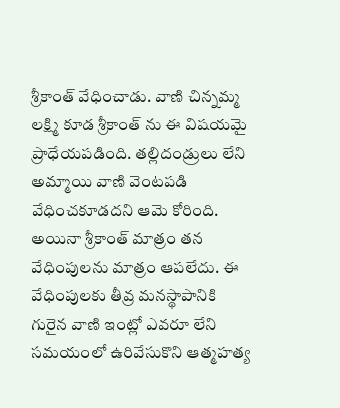శ్రీకాంత్ వేధించాడు. వాణి చిన్నమ్మ లక్ష్మి కూడ శ్రీకాంత్ ను ఈ విషయమై ప్రాధేయపడింది. తల్లిదండ్రులు లేని అమ్మాయి వాణి వెంటపడి వేధించకూడదని ఆమె కోరింది.
అయినా శ్రీకాంత్ మాత్రం తన వేధింపులను మాత్రం ఆపలేదు. ఈ వేధింపులకు తీవ్ర మనస్థాపానికి గురైన వాణి ఇంట్లో ఎవరూ లేని సమయంలో ఉరివేసుకొని ఆత్మహత్య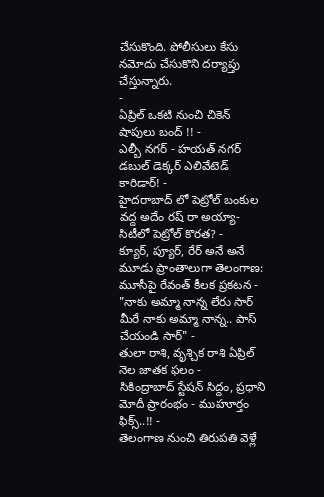చేసుకొంది. పోలీసులు కేసు నమోదు చేసుకొని దర్యాప్తు చేస్తున్నారు.
-
ఏప్రిల్ ఒకటి నుంచి చికెన్ షాపులు బంద్ !! -
ఎల్బీ నగర్ - హయత్ నగర్ డబుల్ డెక్కర్ ఎలివేటెడ్ కారిడార్! -
హైదరాబాద్ లో పెట్రోల్ బంకుల వద్ద అదేం రష్ రా అయ్యా- సిటీలో పెట్రోల్ కొరత? -
క్యూర్, ప్యూర్, రేర్ అనే అనే మూడు ప్రాంతాలుగా తెలంగాణ: మూసీపై రేవంత్ కీలక ప్రకటన -
"నాకు అమ్మా నాన్న లేరు సార్ మీరే నాకు అమ్మా నాన్న.. పాస్ చేయండి సార్" -
తులా రాశి, వృశ్చిక రాశి ఏప్రిల్ నెల జాతక ఫలం -
సికింద్రాబాద్ స్టేషన్ సిద్దం, ప్రధాని మోదీ ప్రారంభం - ముహూర్తం ఫిక్స్..!! -
తెలంగాణ నుంచి తిరుపతి వెళ్లే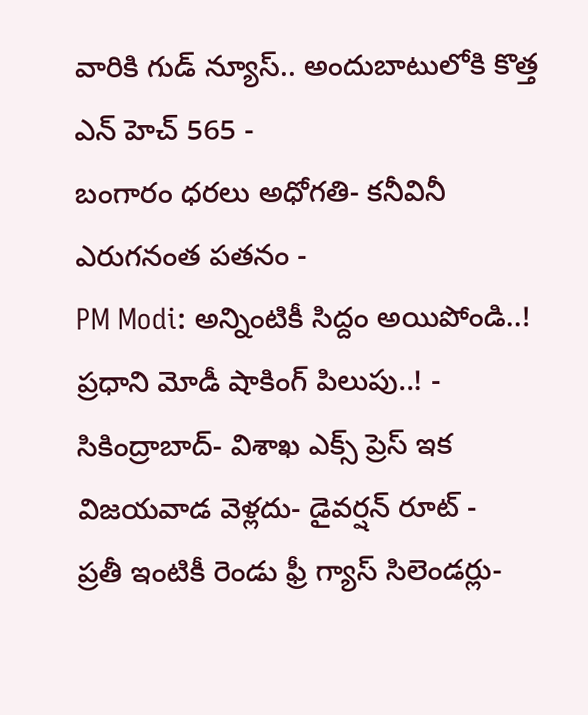వారికి గుడ్ న్యూస్.. అందుబాటులోకి కొత్త ఎన్ హెచ్ 565 -
బంగారం ధరలు అధోగతి- కనీవినీ ఎరుగనంత పతనం -
PM Modi: అన్నింటికీ సిద్దం అయిపోండి..! ప్రధాని మోడీ షాకింగ్ పిలుపు..! -
సికింద్రాబాద్- విశాఖ ఎక్స్ ప్రెస్ ఇక విజయవాడ వెళ్లదు- డైవర్షన్ రూట్ -
ప్రతీ ఇంటికీ రెండు ఫ్రీ గ్యాస్ సిలెండర్లు-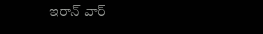ఇరాన్ వార్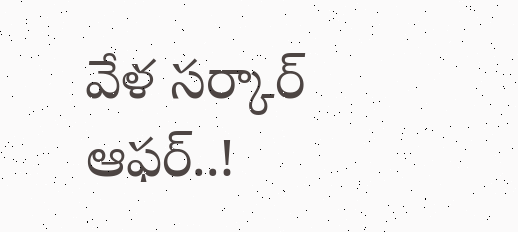వేళ సర్కార్ ఆఫర్..!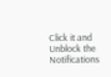Click it and Unblock the Notifications